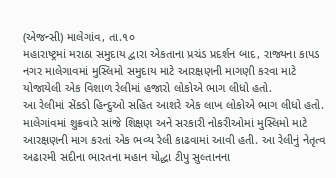(એજન્સી) માલેગાંવ, તા.૧૦
મહારાષ્ટ્રમાં મરાઠા સમુદાય દ્વારા એકતાના પ્રચંડ પ્રદર્શન બાદ, રાજ્યના કાપડ નગર માલેગાવમાં મુસ્લિમો સમુદાય માટે આરક્ષણની માગણી કરવા માટે યોજાયેલી એક વિશાળ રેલીમાં હજારો લોકોએ ભાગ લીધો હતો.
આ રેલીમાં સેંકડો હિન્દુઓ સહિત આશરે એક લાખ લોકોએ ભાગ લીધો હતો. માલેગાંવમાં શુક્રવારે સાંજે શિક્ષણ અને સરકારી નોકરીઓમાં મુસ્લિમો માટે આરક્ષણની માગ કરતાં એક ભવ્ય રેલી કાઢવામાં આવી હતી. આ રેલીનું નેતૃત્વ અઢારમી સદીના ભારતના મહાન યોદ્ધા ટીપુ સુલ્તાનના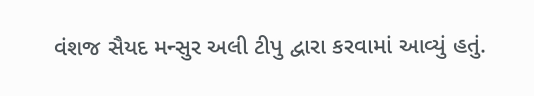વંશજ સૈયદ મન્સુર અલી ટીપુ દ્વારા કરવામાં આવ્યું હતું.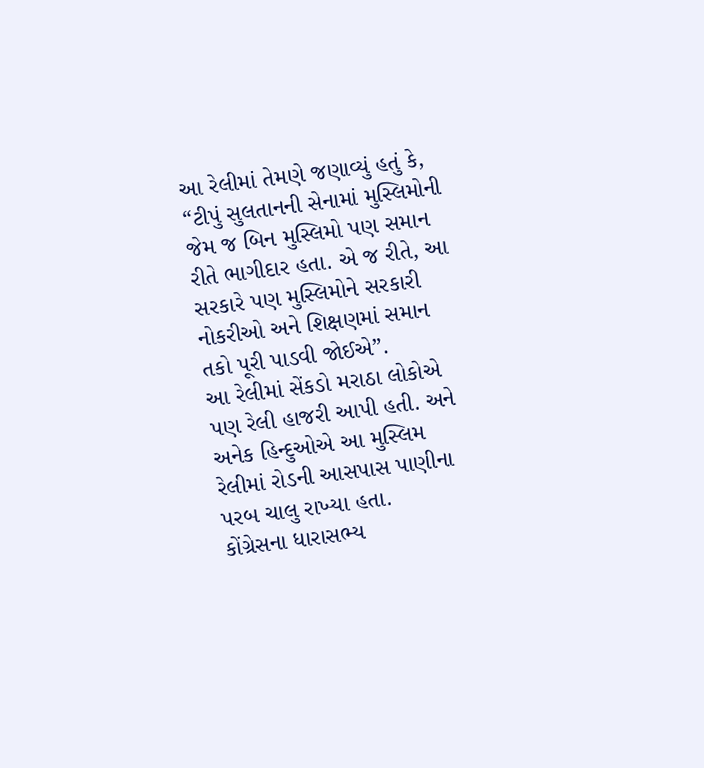આ રેલીમાં તેમણે જણાવ્યું હતું કે, “ટીપું સુલતાનની સેનામાં મુસ્લિમોની જેમ જ બિન મુસ્લિમો પણ સમાન રીતે ભાગીદાર હતા. એ જ રીતે, આ સરકારે પણ મુસ્લિમોને સરકારી નોકરીઓ અને શિક્ષણમાં સમાન તકો પૂરી પાડવી જોઈએ”.
આ રેલીમાં સેંકડો મરાઠા લોકોએ પણ રેલી હાજરી આપી હતી. અને અનેક હિન્દુઓએ આ મુસ્લિમ રેલીમાં રોડની આસપાસ પાણીના પરબ ચાલુ રાખ્યા હતા.
કોંગ્રેસના ધારાસભ્ય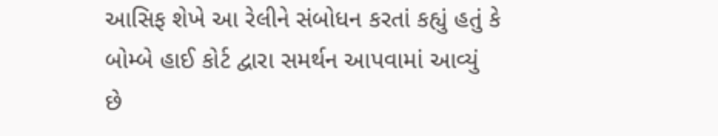આસિફ શેખે આ રેલીને સંબોધન કરતાં કહ્યું હતું કે બોમ્બે હાઈ કોર્ટ દ્વારા સમર્થન આપવામાં આવ્યું છે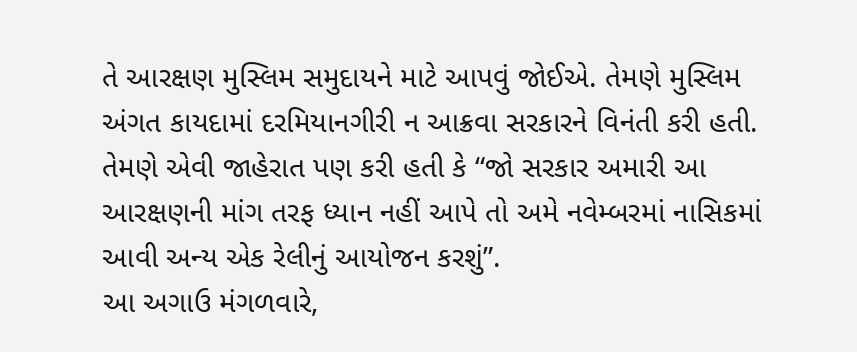તે આરક્ષણ મુસ્લિમ સમુદાયને માટે આપવું જોઈએ. તેમણે મુસ્લિમ અંગત કાયદામાં દરમિયાનગીરી ન આક્રવા સરકારને વિનંતી કરી હતી.
તેમણે એવી જાહેરાત પણ કરી હતી કે “જો સરકાર અમારી આ આરક્ષણની માંગ તરફ ધ્યાન નહીં આપે તો અમે નવેમ્બરમાં નાસિકમાં આવી અન્ય એક રેલીનું આયોજન કરશું”.
આ અગાઉ મંગળવારે,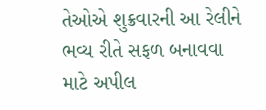તેઓએ શુક્રવારની આ રેલીને ભવ્ય રીતે સફળ બનાવવા માટે અપીલ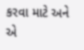કરવા માટે અને એ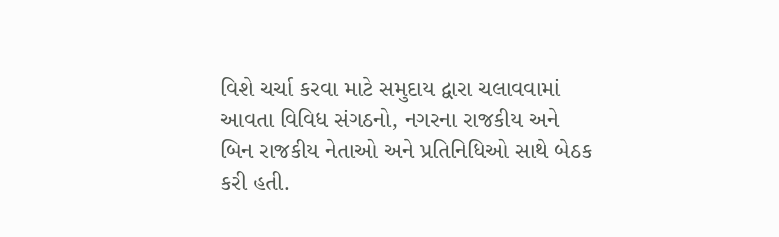વિશે ચર્ચા કરવા માટે સમુદાય દ્વારા ચલાવવામાં આવતા વિવિધ સંગઠનો, નગરના રાજકીય અને બિન રાજકીય નેતાઓ અને પ્રતિનિધિઓ સાથે બેઠક કરી હતી.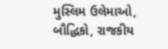મુસ્લિમ ઉલેમાઓ, બૌદ્ધિકો, રાજકીય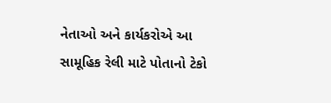નેતાઓ અને કાર્યકરોએ આ સામૂહિક રેલી માટે પોતાનો ટેકો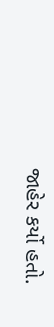જાહેર કર્યો હતો.